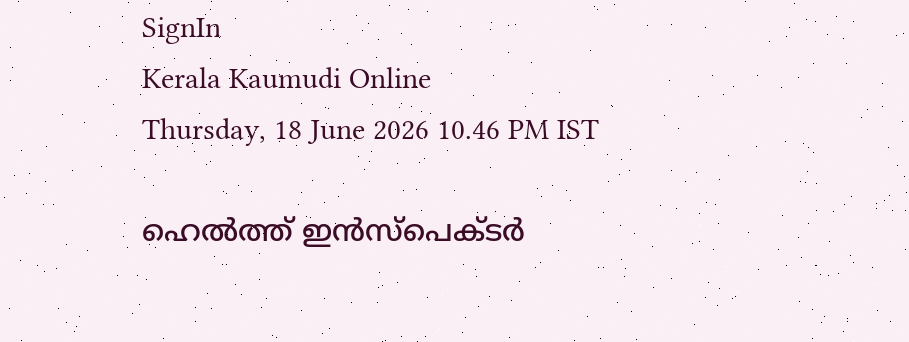SignIn
Kerala Kaumudi Online
Thursday, 18 June 2026 10.46 PM IST

ഹെൽത്ത് ഇൻസ്പെക്ടർ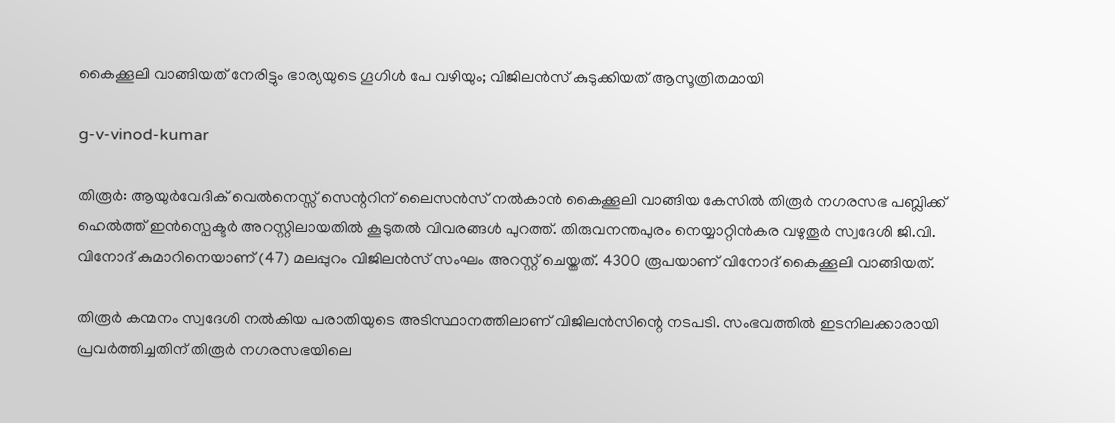കൈക്കൂലി വാങ്ങിയത് നേരിട്ടും ഭാര്യയുടെ ഗൂഗിൾ പേ വഴിയും; വിജിലൻസ് കുടുക്കിയത് ആസൂത്രിതമായി

g-v-vinod-kumar

തിരൂർ: ആയുർവേദിക് വെൽനെസ്സ് സെന്ററിന് ലൈസൻസ് നൽകാൻ കൈക്കൂലി വാങ്ങിയ കേസിൽ തിരൂർ നഗരസഭ പബ്ലിക്ക് ഹെൽത്ത് ഇൻസ്പെക്ടർ അറസ്റ്റിലായതിൽ കൂടുതൽ വിവരങ്ങൾ പുറത്ത്. തിരുവനന്തപുരം നെയ്യാറ്റിൻകര വഴുതൂർ സ്വദേശി ജി.വി. വിനോദ് കുമാറിനെയാണ് (47) മലപ്പുറം വിജിലൻസ് സംഘം അറസ്റ്റ് ചെയ്തത്. 4300 രൂപയാണ് വിനോദ് കൈക്കൂലി വാങ്ങിയത്.

തിരൂർ കന്മനം സ്വദേശി നൽകിയ പരാതിയുടെ അടിസ്ഥാനത്തിലാണ് വിജിലൻസിന്റെ നടപടി. സംഭവത്തിൽ ഇടനിലക്കാരായി പ്രവർത്തിച്ചതിന് തിരൂർ നഗരസഭയിലെ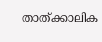താത്‌ക്കാലിക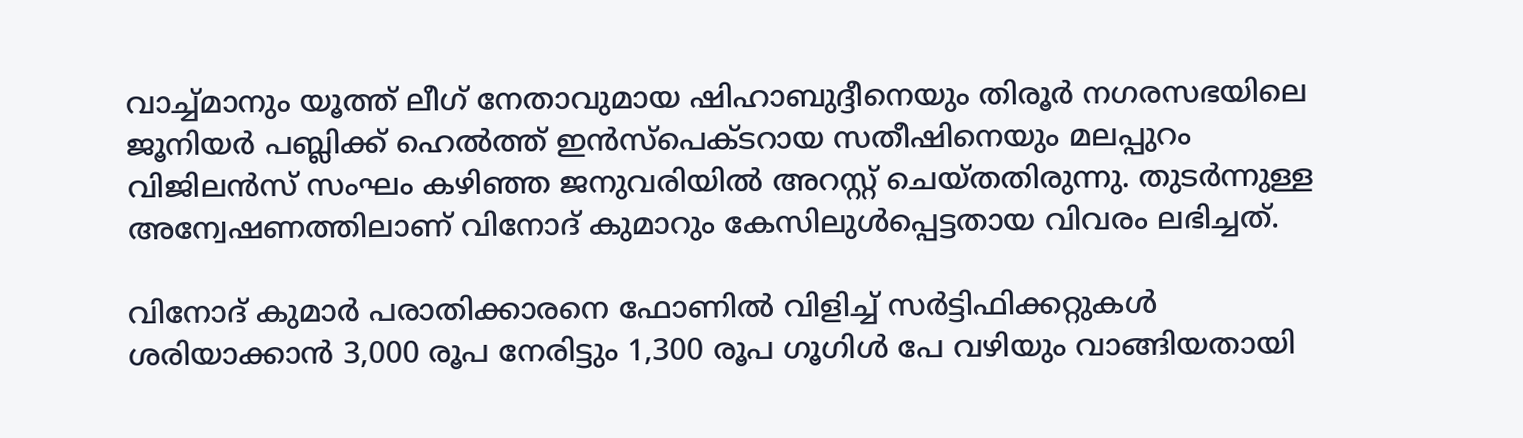വാച്ച്‌മാനും യൂത്ത് ലീഗ് നേതാവുമായ ഷിഹാബുദ്ദീനെയും തിരൂർ നഗരസഭയിലെ ജൂനിയർ പബ്ലിക്ക് ഹെൽത്ത് ഇൻസ്പെക്ടറായ സതീഷിനെയും മലപ്പുറം വിജിലൻസ് സംഘം കഴിഞ്ഞ ജനുവരിയിൽ അറസ്റ്റ് ചെയ്തതിരുന്നു. തുടർന്നുള്ള അന്വേഷണത്തിലാണ് വിനോദ് കുമാറും കേസിലുൾപ്പെട്ടതായ വിവരം ലഭിച്ചത്.

വിനോദ് കുമാർ പരാതിക്കാരനെ ഫോണിൽ വിളിച്ച് സർട്ടിഫിക്കറ്റുകൾ ശരിയാക്കാൻ 3,000 രൂപ നേരിട്ടും 1,300 രൂപ ഗൂഗിൾ പേ വഴിയും വാങ്ങിയതായി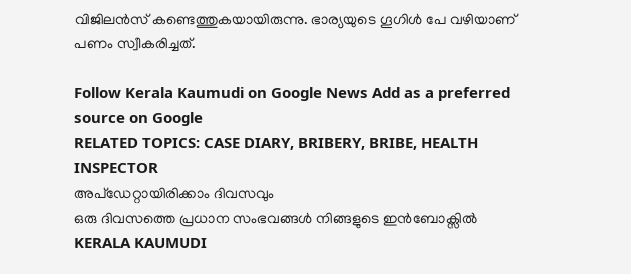വിജിലൻസ് കണ്ടെത്തുകയായിരുന്നു. ഭാര്യയുടെ ഗൂഗിൾ പേ വഴിയാണ് പണം സ്വീകരിച്ചത്.

Follow Kerala Kaumudi on Google News Add as a preferred source on Google
RELATED TOPICS: CASE DIARY, BRIBERY, BRIBE, HEALTH INSPECTOR
അപ്ഡേറ്റായിരിക്കാം ദിവസവും
ഒരു ദിവസത്തെ പ്രധാന സംഭവങ്ങൾ നിങ്ങളുടെ ഇൻബോക്സിൽ
KERALA KAUMUDI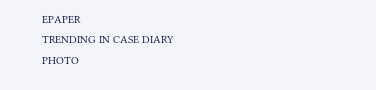EPAPER
TRENDING IN CASE DIARY
PHOTO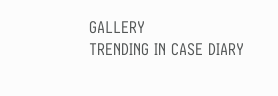GALLERY
TRENDING IN CASE DIARY